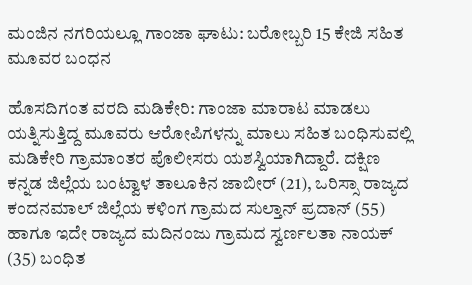ಮಂಜಿನ ನಗರಿಯಲ್ಲೂ ಗಾಂಜಾ ಘಾಟು: ಬರೋಬ್ಬರಿ 15 ಕೇಜಿ ಸಹಿತ ಮೂವರ ಬಂಧನ

ಹೊಸದಿಗಂತ ವರದಿ ಮಡಿಕೇರಿ: ಗಾಂಜಾ ಮಾರಾಟ ಮಾಡಲು ಯತ್ನಿಸುತ್ತಿದ್ದ ಮೂವರು ಆರೋಪಿಗಳನ್ನು ಮಾಲು ಸಹಿತ ಬಂಧಿಸುವಲ್ಲಿ ಮಡಿಕೇರಿ ಗ್ರಾಮಾಂತರ ಪೊಲೀಸರು ಯಶಸ್ವಿಯಾಗಿದ್ದಾರೆ. ದಕ್ಷಿಣ ಕನ್ನಡ ಜಿಲ್ಲೆಯ ಬಂಟ್ವಾಳ ತಾಲೂಕಿನ ಜಾಬೀರ್ (21), ಒರಿಸ್ಸಾ ರಾಜ್ಯದ ಕಂದನಮಾಲ್ ಜಿಲ್ಲೆಯ ಕಳಿಂಗ ಗ್ರಾಮದ ಸುಲ್ತಾನ್ ಪ್ರದಾನ್ (55) ಹಾಗೂ ಇದೇ ರಾಜ್ಯದ ಮದಿನಂಜು ಗ್ರಾಮದ ಸ್ವರ್ಣಲತಾ ನಾಯಕ್ (35) ಬಂಧಿತ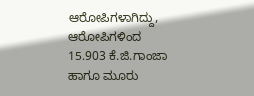ಆರೋಪಿಗಳಾಗಿದ್ದು, ಆರೋಪಿಗಳಿಂದ 15.903 ಕೆ.ಜಿ.ಗಾಂಜಾ ಹಾಗೂ ಮೂರು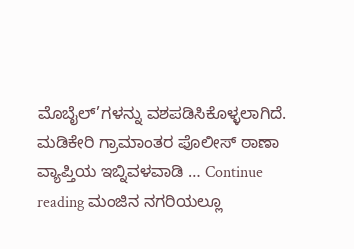ಮೊಬೈಲ್’ಗಳನ್ನು ವಶಪಡಿಸಿಕೊಳ್ಳಲಾಗಿದೆ. ಮಡಿಕೇರಿ ಗ್ರಾಮಾಂತರ ಪೊಲೀಸ್ ಠಾಣಾ ವ್ಯಾಪ್ತಿಯ ಇಬ್ನಿವಳವಾಡಿ … Continue reading ಮಂಜಿನ ನಗರಿಯಲ್ಲೂ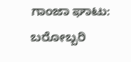ಗಾಂಜಾ ಘಾಟು: ಬರೋಬ್ಬರಿ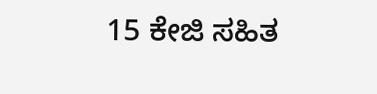15 ಕೇಜಿ ಸಹಿತ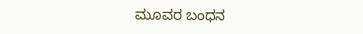ಮೂವರ ಬಂಧನ